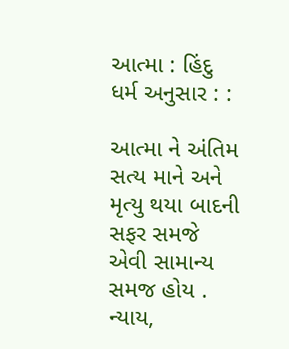આત્મા : હિંદુ ધર્મ અનુસાર : :

આત્મા ને અંતિમ સત્ય માને અને મૃત્યુ થયા બાદની સફર સમજે એવી સામાન્ય સમજ હોય . ન્યાય,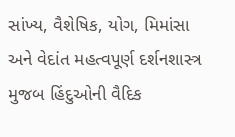સાંખ્ય, વૈશેષિક, યોગ, મિમાંસા અને વેદાંત મહત્વપૂર્ણ દર્શનશાસ્ત્ર મુજબ હિંદુઓની વૈદિક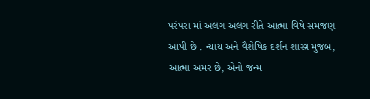પરંપરા માં અલગ અલગ રીતે આત્મા વિષે સમજણ આપી છે . ન્યાય અને વૈશેષિક દર્શન શાસ્ત્ર મુજબ, આત્મા અમર છે, એનો જન્મ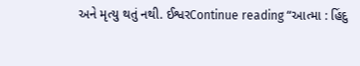અને મૃત્યુ થતું નથી. ઈશ્વરContinue reading “આત્મા : હિંદુ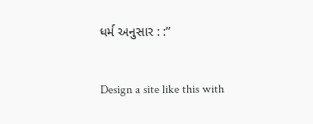ધર્મ અનુસાર : :”

Design a site like this with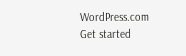WordPress.com
Get started